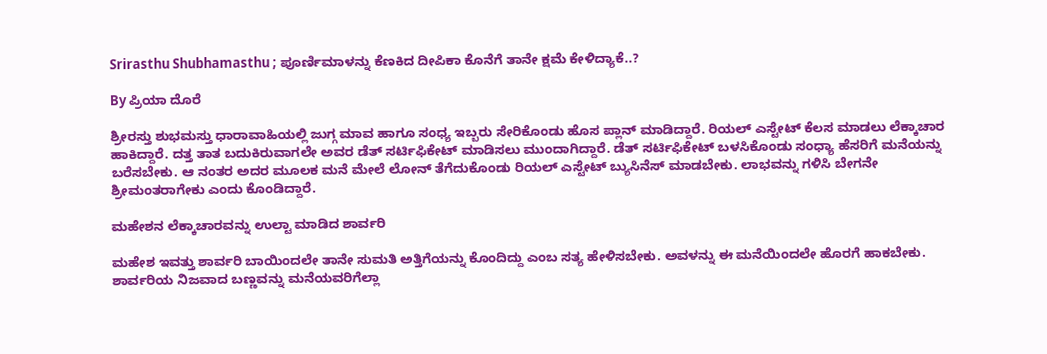Srirasthu Shubhamasthu ; ಪೂರ್ಣಿಮಾಳನ್ನು ಕೆಣಕಿದ ದೀಪಿಕಾ ಕೊನೆಗೆ ತಾನೇ ಕ್ಷಮೆ ಕೇಳಿದ್ಯಾಕೆ..?

By ಪ್ರಿಯಾ ದೊರೆ

ಶ್ರೀರಸ್ತು ಶುಭಮಸ್ತು ಧಾರಾವಾಹಿಯಲ್ಲಿ ಜುಗ್ಗ ಮಾವ ಹಾಗೂ ಸಂಧ್ಯ ಇಬ್ಬರು ಸೇರಿಕೊಂಡು ಹೊಸ ಪ್ಲಾನ್ ಮಾಡಿದ್ದಾರೆ. ರಿಯಲ್ ಎಸ್ಟೇಟ್ ಕೆಲಸ ಮಾಡಲು ಲೆಕ್ಕಾಚಾರ ಹಾಕಿದ್ದಾರೆ. ದತ್ತ ತಾತ ಬದುಕಿರುವಾಗಲೇ ಅವರ ಡೆತ್ ಸರ್ಟಿಫಿಕೇಟ್ ಮಾಡಿಸಲು ಮುಂದಾಗಿದ್ದಾರೆ. ಡೆತ್ ಸರ್ಟಿಫಿಕೇಟ್ ಬಳಸಿಕೊಂಡು ಸಂಧ್ಯಾ ಹೆಸರಿಗೆ ಮನೆಯನ್ನು ಬರೆಸಬೇಕು. ಆ ನಂತರ ಅದರ ಮೂಲಕ ಮನೆ ಮೇಲೆ ಲೋನ್ ತೆಗೆದುಕೊಂಡು ರಿಯಲ್ ಎಸ್ಟೇಟ್ ಬ್ಯುಸಿನೆಸ್ ಮಾಡಬೇಕು. ಲಾಭವನ್ನು ಗಳಿಸಿ ಬೇಗನೇ ಶ್ರೀಮಂತರಾಗೇಕು ಎಂದು ಕೊಂಡಿದ್ದಾರೆ.

ಮಹೇಶನ ಲೆಕ್ಕಾಚಾರವನ್ನು ಉಲ್ಟಾ ಮಾಡಿದ ಶಾರ್ವರಿ

ಮಹೇಶ ಇವತ್ತು ಶಾರ್ವರಿ ಬಾಯಿಂದಲೇ ತಾನೇ ಸುಮತಿ ಅತ್ತಿಗೆಯನ್ನು ಕೊಂದಿದ್ದು ಎಂಬ ಸತ್ಯ ಹೇಳಿಸಬೇಕು. ಅವಳನ್ನು ಈ ಮನೆಯಿಂದಲೇ ಹೊರಗೆ ಹಾಕಬೇಕು. ಶಾರ್ವರಿಯ ನಿಜವಾದ ಬಣ್ಣವನ್ನು ಮನೆಯವರಿಗೆಲ್ಲಾ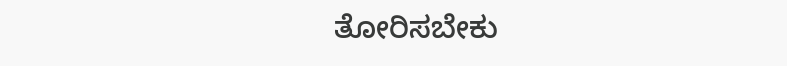ತೋರಿಸಬೇಕು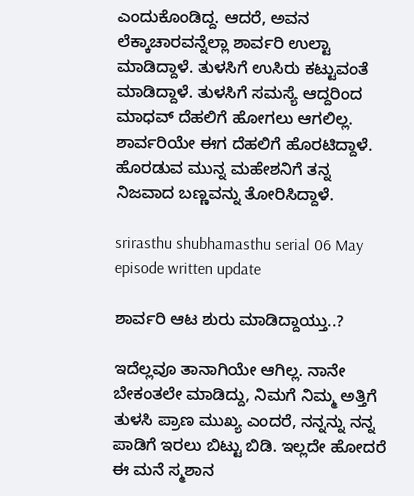ಎಂದುಕೊಂಡಿದ್ದ. ಆದರೆ, ಅವನ ಲೆಕ್ಕಾಚಾರವನ್ನೆಲ್ಲಾ ಶಾರ್ವರಿ ಉಲ್ಟಾ ಮಾಡಿದ್ದಾಳೆ. ತುಳಸಿಗೆ ಉಸಿರು ಕಟ್ಟುವಂತೆ ಮಾಡಿದ್ದಾಳೆ. ತುಳಸಿಗೆ ಸಮಸ್ಯೆ ಆದ್ದರಿಂದ ಮಾಧವ್ ದೆಹಲಿಗೆ ಹೋಗಲು ಆಗಲಿಲ್ಲ. ಶಾರ್ವರಿಯೇ ಈಗ ದೆಹಲಿಗೆ ಹೊರಟಿದ್ದಾಳೆ. ಹೊರಡುವ ಮುನ್ನ ಮಹೇಶನಿಗೆ ತನ್ನ ನಿಜವಾದ ಬಣ್ಣವನ್ನು ತೋರಿಸಿದ್ದಾಳೆ.

srirasthu shubhamasthu serial 06 May episode written update

ಶಾರ್ವರಿ ಆಟ ಶುರು ಮಾಡಿದ್ದಾಯ್ತು..?

ಇದೆಲ್ಲವೂ ತಾನಾಗಿಯೇ ಆಗಿಲ್ಲ. ನಾನೇ ಬೇಕಂತಲೇ ಮಾಡಿದ್ದು, ನಿಮಗೆ ನಿಮ್ಮ ಅತ್ತಿಗೆ ತುಳಸಿ ಪ್ರಾಣ ಮುಖ್ಯ ಎಂದರೆ, ನನ್ನನ್ನು ನನ್ನ ಪಾಡಿಗೆ ಇರಲು ಬಿಟ್ಟು ಬಿಡಿ. ಇಲ್ಲದೇ ಹೋದರೆ ಈ ಮನೆ ಸ್ಮಶಾನ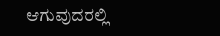ಆಗುವುದರಲ್ಲಿ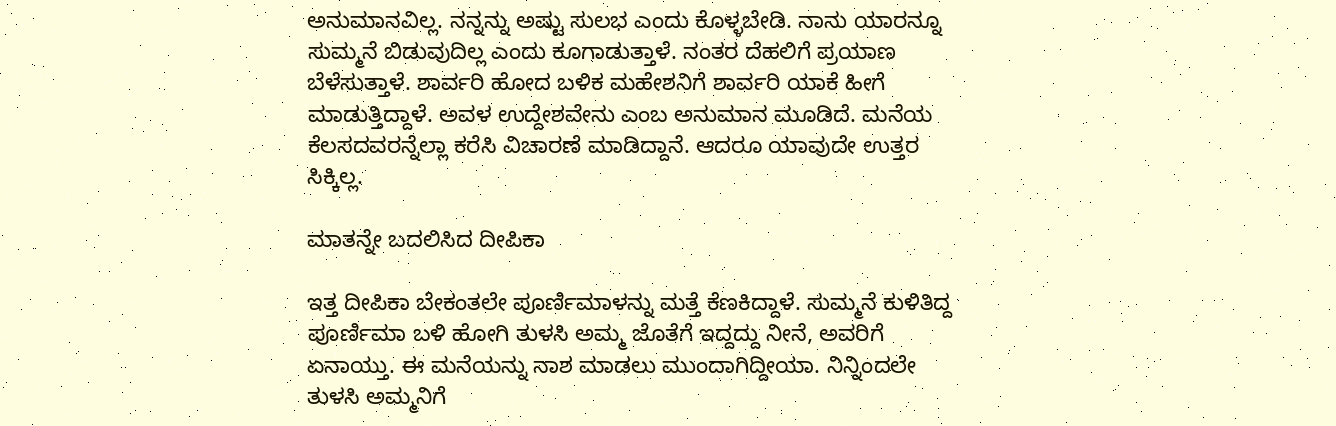ಅನುಮಾನವಿಲ್ಲ. ನನ್ನನ್ನು ಅಷ್ಟು ಸುಲಭ ಎಂದು ಕೊಳ್ಳಬೇಡಿ. ನಾನು ಯಾರನ್ನೂ ಸುಮ್ಮನೆ ಬಿಡುವುದಿಲ್ಲ ಎಂದು ಕೂಗಾಡುತ್ತಾಳೆ. ನಂತರ ದೆಹಲಿಗೆ ಪ್ರಯಾಣ ಬೆಳೆಸುತ್ತಾಳೆ. ಶಾರ್ವರಿ ಹೋದ ಬಳಿಕ ಮಹೇಶನಿಗೆ ಶಾರ್ವರಿ ಯಾಕೆ ಹೀಗೆ ಮಾಡುತ್ತಿದ್ದಾಳೆ. ಅವಳ ಉದ್ದೇಶವೇನು ಎಂಬ ಅನುಮಾನ ಮೂಡಿದೆ. ಮನೆಯ ಕೆಲಸದವರನ್ನೆಲ್ಲಾ ಕರೆಸಿ ವಿಚಾರಣೆ ಮಾಡಿದ್ದಾನೆ. ಆದರೂ ಯಾವುದೇ ಉತ್ತರ ಸಿಕ್ಕಿಲ್ಲ.

ಮಾತನ್ನೇ ಬದಲಿಸಿದ ದೀಪಿಕಾ

ಇತ್ತ ದೀಪಿಕಾ ಬೇಕಂತಲೇ ಪೂರ್ಣಿಮಾಳನ್ನು ಮತ್ತೆ ಕೆಣಕಿದ್ದಾಳೆ. ಸುಮ್ಮನೆ ಕುಳಿತಿದ್ದ ಪೂರ್ಣಿಮಾ ಬಳಿ ಹೋಗಿ ತುಳಸಿ ಅಮ್ಮ ಜೊತೆಗೆ ಇದ್ದದ್ದು ನೀನೆ, ಅವರಿಗೆ ಏನಾಯ್ತು. ಈ ಮನೆಯನ್ನು ನಾಶ ಮಾಡಲು ಮುಂದಾಗಿದ್ದೀಯಾ. ನಿನ್ನಿಂದಲೇ ತುಳಸಿ ಅಮ್ಮನಿಗೆ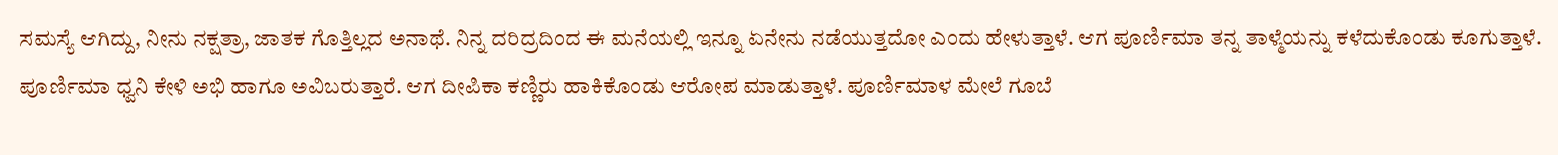ಸಮಸ್ಯೆ ಆಗಿದ್ದು, ನೀನು ನಕ್ಷತ್ರಾ, ಜಾತಕ ಗೊತ್ತಿಲ್ಲದ ಅನಾಥೆ. ನಿನ್ನ ದರಿದ್ರದಿಂದ ಈ ಮನೆಯಲ್ಲಿ ಇನ್ನೂ ಏನೇನು ನಡೆಯುತ್ತದೋ ಎಂದು ಹೇಳುತ್ತಾಳೆ. ಆಗ ಪೂರ್ಣಿಮಾ ತನ್ನ ತಾಳ್ಮೆಯನ್ನು ಕಳೆದುಕೊಂಡು ಕೂಗುತ್ತಾಳೆ. ಪೂರ್ಣಿಮಾ ಧ್ವನಿ ಕೇಳಿ ಅಭಿ ಹಾಗೂ ಅವಿಬರುತ್ತಾರೆ. ಆಗ ದೀಪಿಕಾ ಕಣ್ಣಿರು ಹಾಕಿಕೊಂಡು ಆರೋಪ ಮಾಡುತ್ತಾಳೆ. ಪೂರ್ಣಿಮಾಳ ಮೇಲೆ ಗೂಬೆ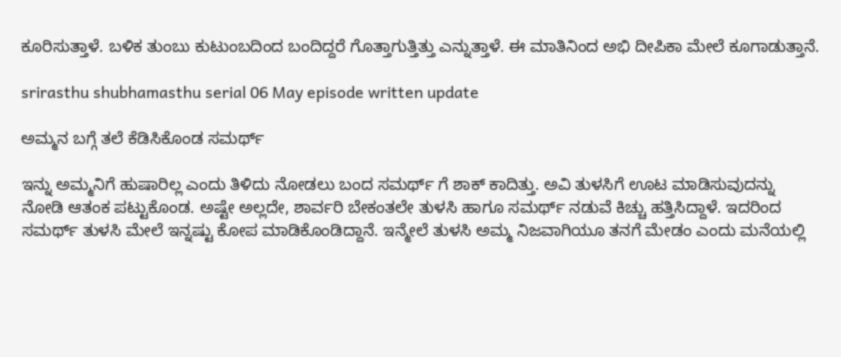ಕೂರಿಸುತ್ತಾಳೆ. ಬಳಿಕ ತುಂಬು ಕುಟುಂಬದಿಂದ ಬಂದಿದ್ದರೆ ಗೊತ್ತಾಗುತ್ತಿತ್ತು ಎನ್ನುತ್ತಾಳೆ. ಈ ಮಾತಿನಿಂದ ಅಭಿ ದೀಪಿಕಾ ಮೇಲೆ ಕೂಗಾಡುತ್ತಾನೆ.

srirasthu shubhamasthu serial 06 May episode written update

ಅಮ್ಮನ ಬಗ್ಗೆ ತಲೆ ಕೆಡಿಸಿಕೊಂಡ ಸಮರ್ಥ್

ಇನ್ನು ಅಮ್ಮನಿಗೆ ಹುಷಾರಿಲ್ಲ ಎಂದು ತಿಳಿದು ನೋಡಲು ಬಂದ ಸಮರ್ಥ್ ಗೆ ಶಾಕ್ ಕಾದಿತ್ತು. ಅವಿ ತುಳಸಿಗೆ ಊಟ ಮಾಡಿಸುವುದನ್ನು ನೋಡಿ ಆತಂಕ ಪಟ್ಟುಕೊಂಡ. ಅಷ್ಟೇ ಅಲ್ಲದೇ, ಶಾರ್ವರಿ ಬೇಕಂತಲೇ ತುಳಸಿ ಹಾಗೂ ಸಮರ್ಥ್ ನಡುವೆ ಕಿಚ್ಚು ಹತ್ತಿಸಿದ್ದಾಳೆ. ಇದರಿಂದ ಸಮರ್ಥ್ ತುಳಸಿ ಮೇಲೆ ಇನ್ನಷ್ಟು ಕೋಪ ಮಾಡಿಕೊಂಡಿದ್ದಾನೆ. ಇನ್ಮೇಲೆ ತುಳಸಿ ಅಮ್ಮ ನಿಜವಾಗಿಯೂ ತನಗೆ ಮೇಡಂ ಎಂದು ಮನೆಯಲ್ಲಿ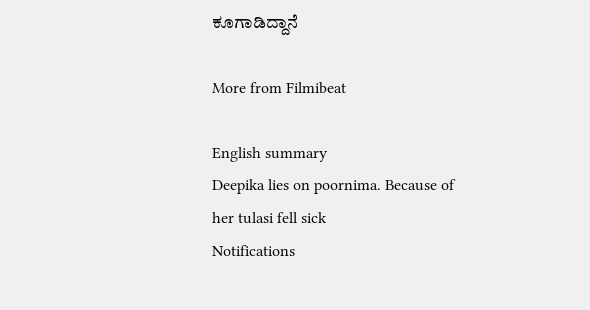ಕೂಗಾಡಿದ್ದಾನೆ

More from Filmibeat

English summary
Deepika lies on poornima. Because of her tulasi fell sick
Notifications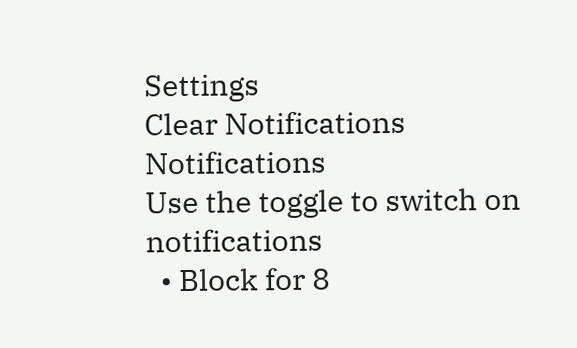Settings
Clear Notifications
Notifications
Use the toggle to switch on notifications
  • Block for 8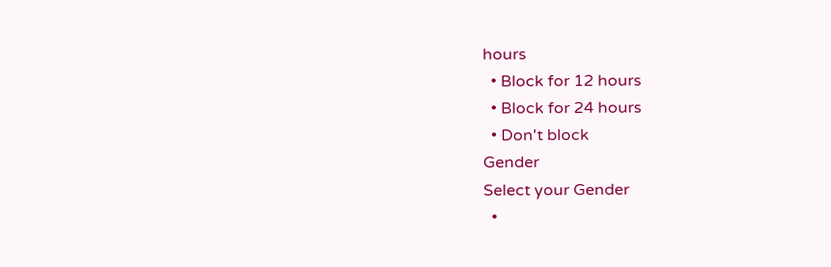hours
  • Block for 12 hours
  • Block for 24 hours
  • Don't block
Gender
Select your Gender
  •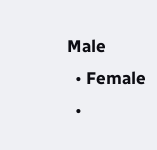Male
  • Female
  •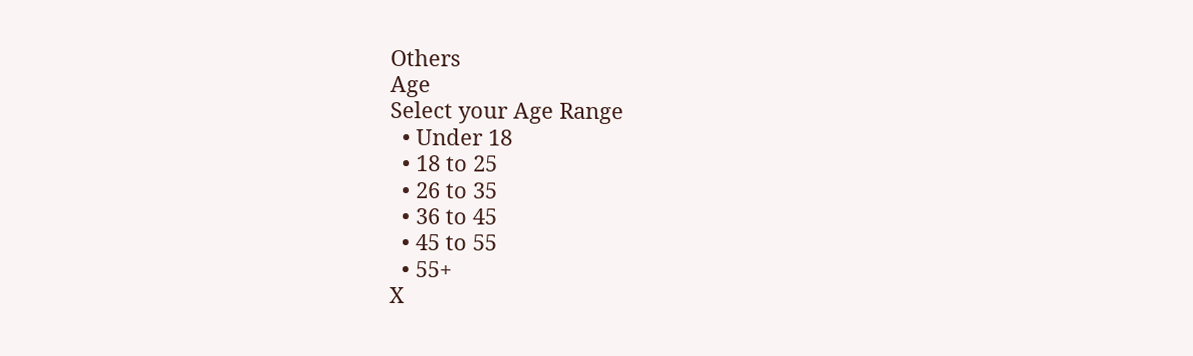Others
Age
Select your Age Range
  • Under 18
  • 18 to 25
  • 26 to 35
  • 36 to 45
  • 45 to 55
  • 55+
X